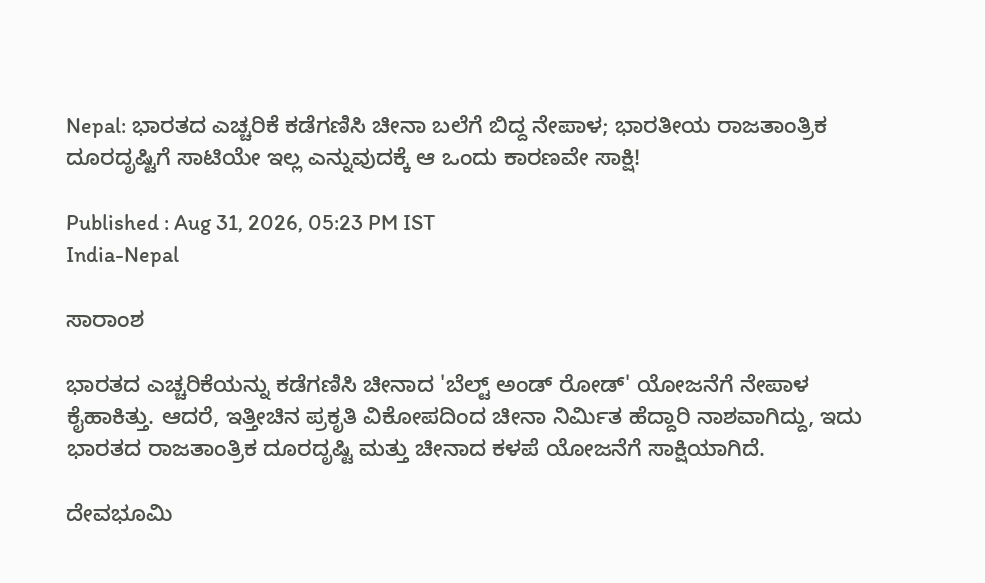Nepal: ಭಾರತದ ಎಚ್ಚರಿಕೆ ಕಡೆಗಣಿಸಿ ಚೀನಾ ಬಲೆಗೆ ಬಿದ್ದ ನೇಪಾಳ; ಭಾರತೀಯ ರಾಜತಾಂತ್ರಿಕ ದೂರದೃಷ್ಟಿಗೆ ಸಾಟಿಯೇ ಇಲ್ಲ ಎನ್ನುವುದಕ್ಕೆ ಆ ಒಂದು ಕಾರಣವೇ ಸಾಕ್ಷಿ!

Published : Aug 31, 2026, 05:23 PM IST
India-Nepal

ಸಾರಾಂಶ

ಭಾರತದ ಎಚ್ಚರಿಕೆಯನ್ನು ಕಡೆಗಣಿಸಿ ಚೀನಾದ 'ಬೆಲ್ಟ್ ಅಂಡ್ ರೋಡ್' ಯೋಜನೆಗೆ ನೇಪಾಳ ಕೈಹಾಕಿತ್ತು. ಆದರೆ, ಇತ್ತೀಚಿನ ಪ್ರಕೃತಿ ವಿಕೋಪದಿಂದ ಚೀನಾ ನಿರ್ಮಿತ ಹೆದ್ದಾರಿ ನಾಶವಾಗಿದ್ದು, ಇದು ಭಾರತದ ರಾಜತಾಂತ್ರಿಕ ದೂರದೃಷ್ಟಿ ಮತ್ತು ಚೀನಾದ ಕಳಪೆ ಯೋಜನೆಗೆ ಸಾಕ್ಷಿಯಾಗಿದೆ.

ದೇವಭೂಮಿ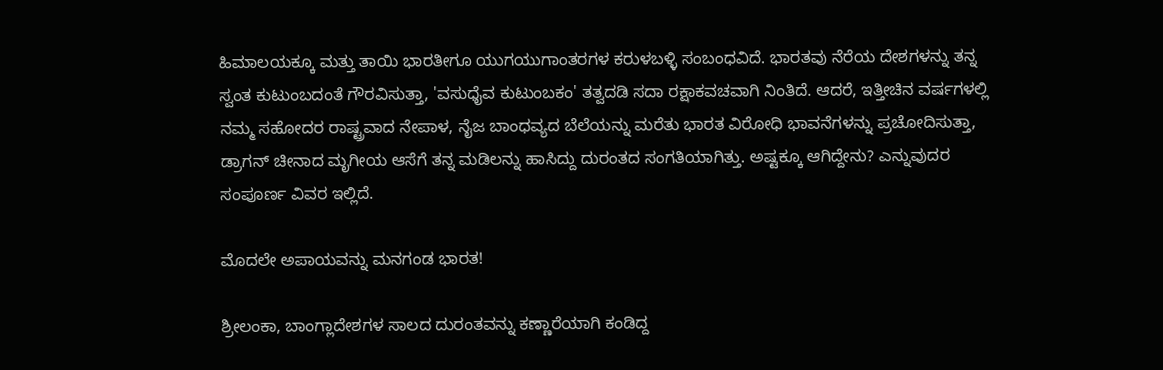ಹಿಮಾಲಯಕ್ಕೂ ಮತ್ತು ತಾಯಿ ಭಾರತೀಗೂ ಯುಗಯುಗಾಂತರಗಳ ಕರುಳಬಳ್ಳಿ ಸಂಬಂಧವಿದೆ. ಭಾರತವು ನೆರೆಯ ದೇಶಗಳನ್ನು ತನ್ನ ಸ್ವಂತ ಕುಟುಂಬದಂತೆ ಗೌರವಿಸುತ್ತಾ, 'ವಸುಧೈವ ಕುಟುಂಬಕಂ' ತತ್ವದಡಿ ಸದಾ ರಕ್ಷಾಕವಚವಾಗಿ ನಿಂತಿದೆ. ಆದರೆ, ಇತ್ತೀಚಿನ ವರ್ಷಗಳಲ್ಲಿ ನಮ್ಮ ಸಹೋದರ ರಾಷ್ಟ್ರವಾದ ನೇಪಾಳ, ನೈಜ ಬಾಂಧವ್ಯದ ಬೆಲೆಯನ್ನು ಮರೆತು ಭಾರತ ವಿರೋಧಿ ಭಾವನೆಗಳನ್ನು ಪ್ರಚೋದಿಸುತ್ತಾ, ಡ್ರಾಗನ್ ಚೀನಾದ ಮೃಗೀಯ ಆಸೆಗೆ ತನ್ನ ಮಡಿಲನ್ನು ಹಾಸಿದ್ದು ದುರಂತದ ಸಂಗತಿಯಾಗಿತ್ತು. ಅಷ್ಟಕ್ಕೂ ಆಗಿದ್ದೇನು? ಎನ್ನುವುದರ ಸಂಪೂರ್ಣ ವಿವರ ಇಲ್ಲಿದೆ.

ಮೊದಲೇ ಅಪಾಯವನ್ನು ಮನಗಂಡ ಭಾರತ!

ಶ್ರೀಲಂಕಾ, ಬಾಂಗ್ಲಾದೇಶಗಳ ಸಾಲದ ದುರಂತವನ್ನು ಕಣ್ಣಾರೆಯಾಗಿ ಕಂಡಿದ್ದ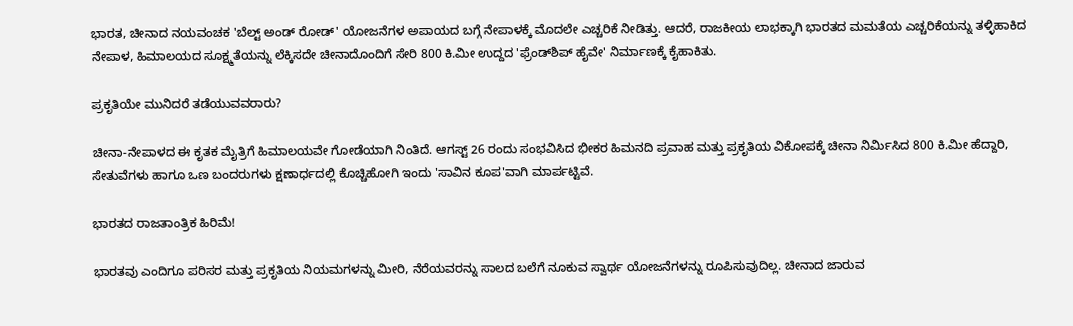ಭಾರತ, ಚೀನಾದ ನಯವಂಚಕ 'ಬೆಲ್ಟ್ ಅಂಡ್ ರೋಡ್' ಯೋಜನೆಗಳ ಅಪಾಯದ ಬಗ್ಗೆ ನೇಪಾಳಕ್ಕೆ ಮೊದಲೇ ಎಚ್ಚರಿಕೆ ನೀಡಿತ್ತು. ಆದರೆ, ರಾಜಕೀಯ ಲಾಭಕ್ಕಾಗಿ ಭಾರತದ ಮಮತೆಯ ಎಚ್ಚರಿಕೆಯನ್ನು ತಳ್ಳಿಹಾಕಿದ ನೇಪಾಳ, ಹಿಮಾಲಯದ ಸೂಕ್ಷ್ಮತೆಯನ್ನು ಲೆಕ್ಕಿಸದೇ ಚೀನಾದೊಂದಿಗೆ ಸೇರಿ 800 ಕಿ.ಮೀ ಉದ್ದದ 'ಫ್ರೆಂಡ್‌ಶಿಪ್ ಹೈವೇ' ನಿರ್ಮಾಣಕ್ಕೆ ಕೈಹಾಕಿತು.

ಪ್ರಕೃತಿಯೇ ಮುನಿದರೆ ತಡೆಯುವವರಾರು?

ಚೀನಾ-ನೇಪಾಳದ ಈ ಕೃತಕ ಮೈತ್ರಿಗೆ ಹಿಮಾಲಯವೇ ಗೋಡೆಯಾಗಿ ನಿಂತಿದೆ. ಆಗಸ್ಟ್ 26 ರಂದು ಸಂಭವಿಸಿದ ಭೀಕರ ಹಿಮನದಿ ಪ್ರವಾಹ ಮತ್ತು ಪ್ರಕೃತಿಯ ವಿಕೋಪಕ್ಕೆ ಚೀನಾ ನಿರ್ಮಿಸಿದ 800 ಕಿ.ಮೀ ಹೆದ್ದಾರಿ, ಸೇತುವೆಗಳು ಹಾಗೂ ಒಣ ಬಂದರುಗಳು ಕ್ಷಣಾರ್ಧದಲ್ಲಿ ಕೊಚ್ಚಿಹೋಗಿ ಇಂದು 'ಸಾವಿನ ಕೂಪ'ವಾಗಿ ಮಾರ್ಪಟ್ಟಿವೆ.

ಭಾರತದ ರಾಜತಾಂತ್ರಿಕ ಹಿರಿಮೆ!

ಭಾರತವು ಎಂದಿಗೂ ಪರಿಸರ ಮತ್ತು ಪ್ರಕೃತಿಯ ನಿಯಮಗಳನ್ನು ಮೀರಿ, ನೆರೆಯವರನ್ನು ಸಾಲದ ಬಲೆಗೆ ನೂಕುವ ಸ್ವಾರ್ಥ ಯೋಜನೆಗಳನ್ನು ರೂಪಿಸುವುದಿಲ್ಲ. ಚೀನಾದ ಜಾರುವ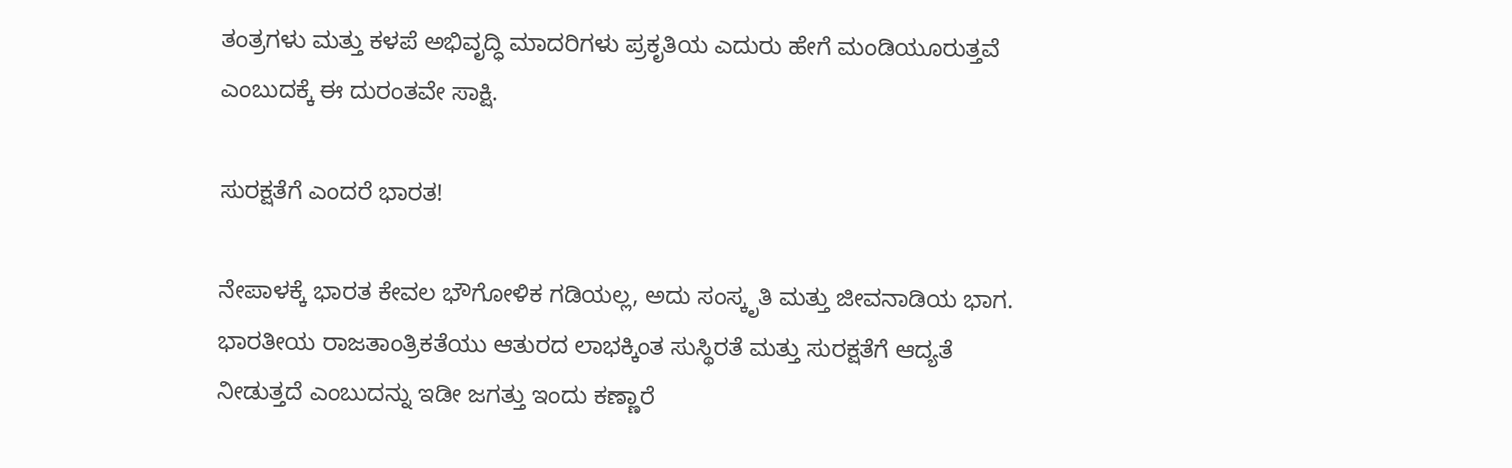ತಂತ್ರಗಳು ಮತ್ತು ಕಳಪೆ ಅಭಿವೃದ್ಧಿ ಮಾದರಿಗಳು ಪ್ರಕೃತಿಯ ಎದುರು ಹೇಗೆ ಮಂಡಿಯೂರುತ್ತವೆ ಎಂಬುದಕ್ಕೆ ಈ ದುರಂತವೇ ಸಾಕ್ಷಿ.

ಸುರಕ್ಷತೆಗೆ ಎಂದರೆ ಭಾರತ!

ನೇಪಾಳಕ್ಕೆ ಭಾರತ ಕೇವಲ ಭೌಗೋಳಿಕ ಗಡಿಯಲ್ಲ, ಅದು ಸಂಸ್ಕೃತಿ ಮತ್ತು ಜೀವನಾಡಿಯ ಭಾಗ. ಭಾರತೀಯ ರಾಜತಾಂತ್ರಿಕತೆಯು ಆತುರದ ಲಾಭಕ್ಕಿಂತ ಸುಸ್ಥಿರತೆ ಮತ್ತು ಸುರಕ್ಷತೆಗೆ ಆದ್ಯತೆ ನೀಡುತ್ತದೆ ಎಂಬುದನ್ನು ಇಡೀ ಜಗತ್ತು ಇಂದು ಕಣ್ಣಾರೆ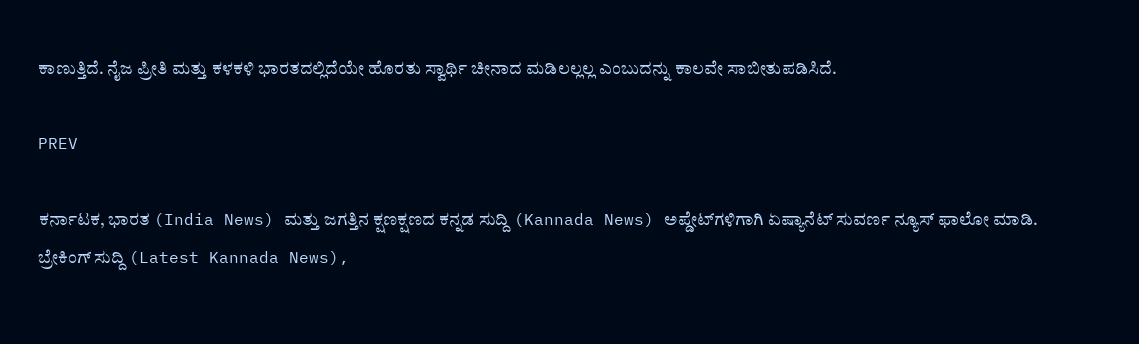ಕಾಣುತ್ತಿದೆ. ನೈಜ ಪ್ರೀತಿ ಮತ್ತು ಕಳಕಳಿ ಭಾರತದಲ್ಲಿದೆಯೇ ಹೊರತು ಸ್ವಾರ್ಥಿ ಚೀನಾದ ಮಡಿಲಲ್ಲಲ್ಲ ಎಂಬುದನ್ನು ಕಾಲವೇ ಸಾಬೀತುಪಡಿಸಿದೆ.

PREV

ಕರ್ನಾಟಕ, ಭಾರತ (India News) ಮತ್ತು ಜಗತ್ತಿನ ಕ್ಷಣಕ್ಷಣದ ಕನ್ನಡ ಸುದ್ದಿ (Kannada News) ಅಪ್ಡೇಟ್‌ಗಳಿಗಾಗಿ ಏಷ್ಯಾನೆಟ್ ಸುವರ್ಣ ನ್ಯೂಸ್‌ ಫಾಲೋ ಮಾಡಿ. ಬ್ರೇಕಿಂಗ್ ಸುದ್ದಿ (Latest Kannada News),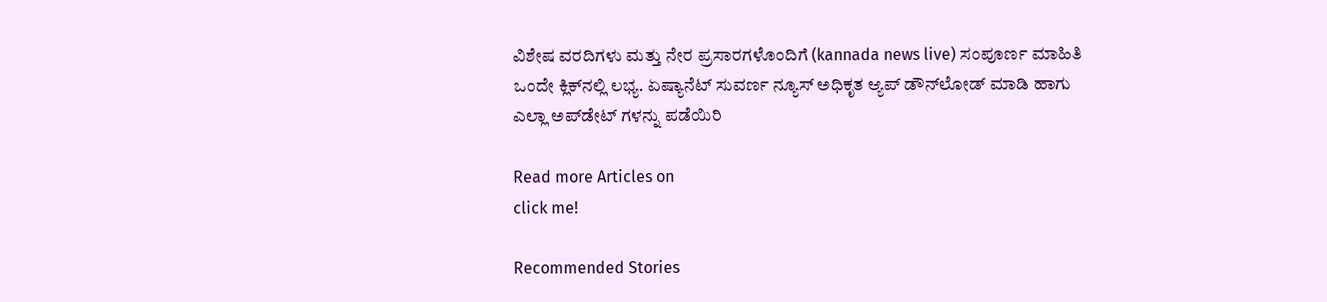ವಿಶೇಷ ವರದಿಗಳು ಮತ್ತು ನೇರ ಪ್ರಸಾರಗಳೊಂದಿಗೆ (kannada news live) ಸಂಪೂರ್ಣ ಮಾಹಿತಿ ಒಂದೇ ಕ್ಲಿಕ್‌ನಲ್ಲಿ ಲಭ್ಯ. ಏಷ್ಯಾನೆಟ್ ಸುವರ್ಣ ನ್ಯೂಸ್ ಅಧಿಕೃತ ಆ್ಯಪ್ ಡೌನ್‌ಲೋಡ್ ಮಾಡಿ ಹಾಗು ಎಲ್ಲಾ ಅಪ್‌ಡೇಟ್ ಗಳನ್ನು ಪಡೆಯಿರಿ

Read more Articles on
click me!

Recommended Stories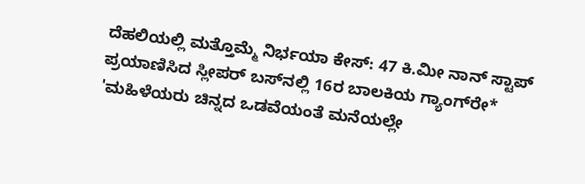ದೆಹಲಿಯಲ್ಲಿ ಮತ್ತೊಮ್ಮೆ ನಿರ್ಭಯಾ ಕೇಸ್‌: 47 ಕಿ.ಮೀ ನಾನ್‌ ಸ್ಟಾಪ್‌ ಪ್ರಯಾಣಿಸಿದ ಸ್ಲೀಪರ್‌ ಬಸ್‌ನಲ್ಲಿ 16ರ ಬಾಲಕಿಯ ಗ್ಯಾಂಗ್‌ರೇ*
'ಮಹಿಳೆಯರು ಚಿನ್ನದ ಒಡವೆಯಂತೆ ಮನೆಯಲ್ಲೇ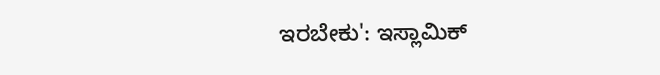ಇರಬೇಕು': ಇಸ್ಲಾಮಿಕ್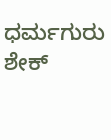ಧರ್ಮಗುರು ಶೇಕ್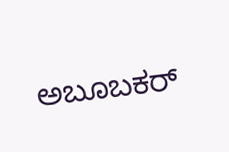ಅಬೂಬಕರ್